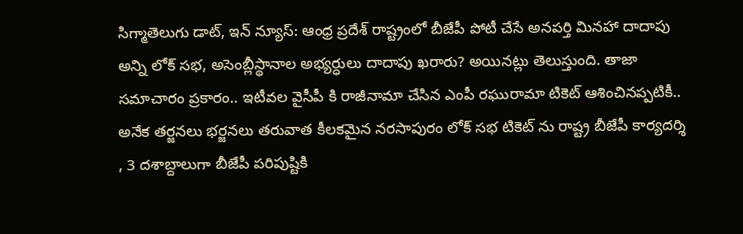సిగ్మాతెలుగు డాట్, ఇన్ న్యూస్: ఆంధ్ర ప్రదేశ్ రాష్ట్రంలో బీజేపీ పోటీ చేసే అనపర్తి మినహా దాదాపు అన్ని లోక్ సభ, అసెంబ్లీస్థానాల అభ్యర్ధులు దాదాపు ఖరారు? అయినట్లు తెలుస్తుంది. తాజా సమాచారం ప్రకారం.. ఇటీవల వైసీపీ కి రాజీనామా చేసిన ఎంపీ రఘురామా టికెట్ ఆశించినప్పటికీ.. అనేక తర్జనలు భర్జనలు తరువాత కీలకమైన నరసాపురం లోక్ సభ టికెట్ ను రాష్ట్ర బీజేపీ కార్యదర్శి , 3 దశాబ్దాలుగా బీజేపీ పరిపుష్టికి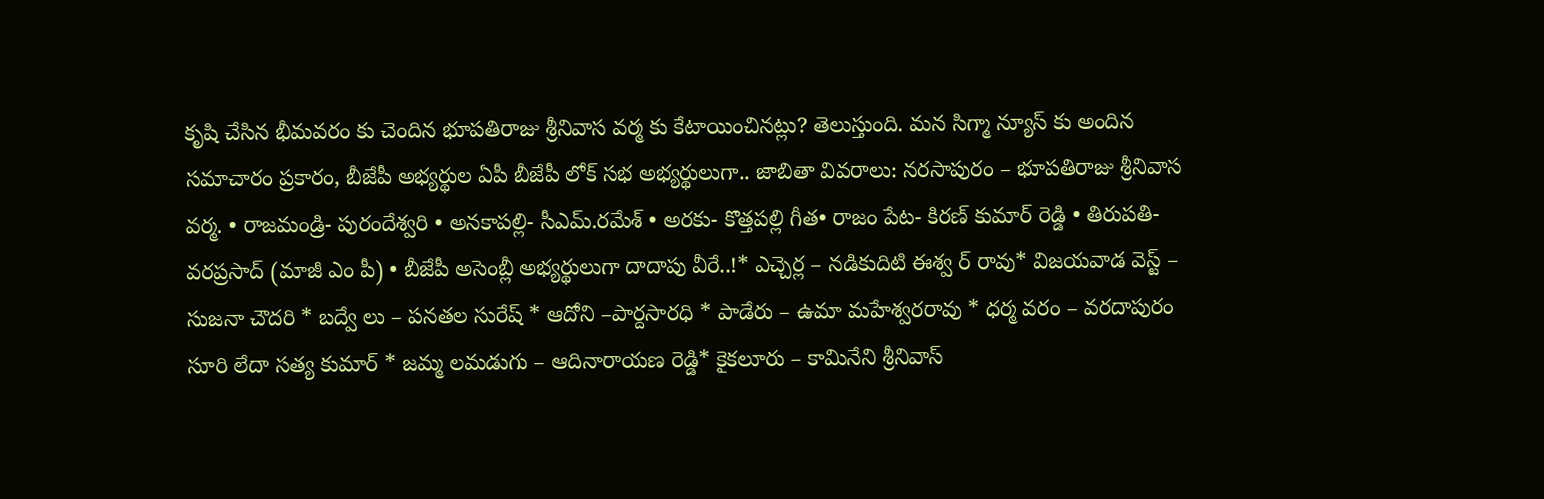కృషి చేసిన భీమవరం కు చెందిన భూపతిరాజు శ్రీనివాస వర్మ కు కేటాయించినట్లు? తెలుస్తుంది. మన సిగ్మా న్యూస్ కు అందిన సమాచారం ప్రకారం, బీజేపీ అభ్యర్థుల ఏపీ బీజేపీ లోక్ సభ అభ్యర్థులుగా.. జాబితా వివరాలు: నరసాపురం – భూపతిరాజు శ్రీనివాస వర్మ. • రాజమండ్రి- పురందేశ్వరి • అనకాపల్లి- సీఎమ్.రమేశ్ • అరకు- కొత్తపల్లి గీత• రాజం పేట- కిరణ్ కుమార్ రెడ్డి • తిరుపతి- వరప్రసాద్ (మాజీ ఎం పీ) • బీజేపీ అసెంబ్లీ అభ్యర్థులుగా దాదాపు వీరే..!* ఎచ్చెర్ల – నడికుదిటి ఈశ్వ ర్ రావు* విజయవాడ వెస్ట్ – సుజనా చౌదరి * బద్వే లు – పనతల సురేష్ * ఆదోని –పార్దసారధి * పాడేరు – ఉమా మహేశ్వరరావు * ధర్మ వరం – వరదాపురం సూరి లేదా సత్య కుమార్ * జమ్మ లమడుగు – ఆదినారాయణ రెడ్డి* కైకలూరు – కామినేని శ్రీనివాస్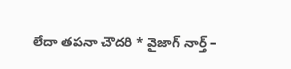లేదా తపనా చౌదరి * వైజాగ్ నార్త్ –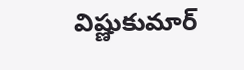విష్ణుకుమార్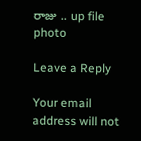రాజు .. up file photo

Leave a Reply

Your email address will not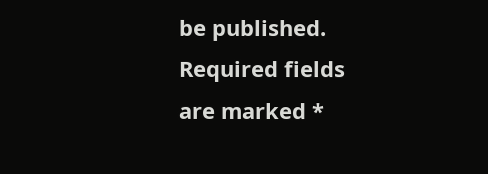be published. Required fields are marked *